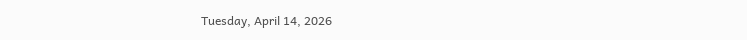Tuesday, April 14, 2026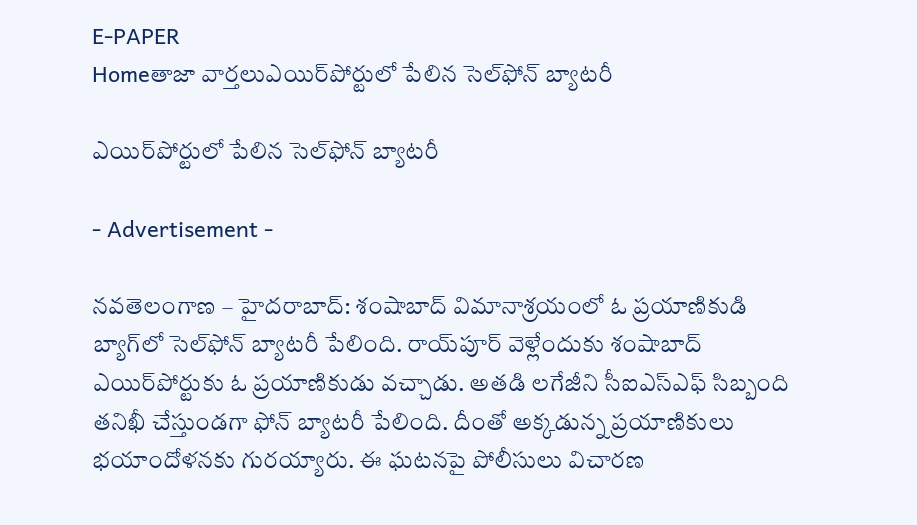E-PAPER
Homeతాజా వార్తలుఎయిర్‌పోర్టులో పేలిన సెల్‌ఫోన్‌ బ్యాటరీ

ఎయిర్‌పోర్టులో పేలిన సెల్‌ఫోన్‌ బ్యాటరీ

- Advertisement -

నవతెలంగాణ – హైదరాబాద్‌: శంషాబాద్‌ విమానాశ్రయంలో ఓ ప్రయాణికుడి బ్యాగ్‌లో సెల్‌ఫోన్‌ బ్యాటరీ పేలింది. రాయ్‌పూర్‌ వెళ్లేందుకు శంషాబాద్‌ ఎయిర్‌పోర్టుకు ఓ ప్రయాణికుడు వచ్చాడు. అతడి లగేజీని సీఐఎస్‌ఎఫ్‌ సిబ్బంది తనిఖీ చేస్తుండగా ఫోన్‌ బ్యాటరీ పేలింది. దీంతో అక్కడున్న ప్రయాణికులు భయాందోళనకు గురయ్యారు. ఈ ఘటనపై పోలీసులు విచారణ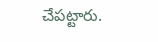చేపట్టారు.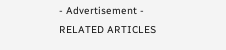- Advertisement -
RELATED ARTICLES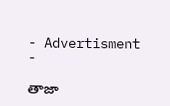- Advertisment -

తాజా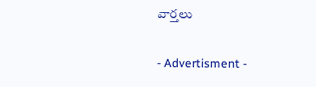వార్తలు

- Advertisment -